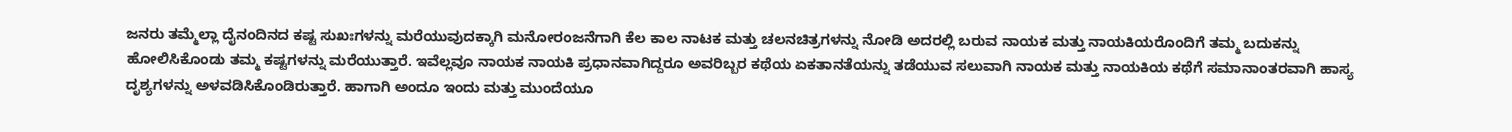ಜನರು ತಮ್ಮೆಲ್ಲಾ ದೈನಂದಿನದ ಕಷ್ಟ ಸುಖಃಗಳನ್ನು ಮರೆಯುವುದಕ್ಕಾಗಿ ಮನೋರಂಜನೆಗಾಗಿ ಕೆಲ ಕಾಲ ನಾಟಕ ಮತ್ತು ಚಲನಚಿತ್ರಗಳನ್ನು ನೋಡಿ ಅದರಲ್ಲಿ ಬರುವ ನಾಯಕ ಮತ್ತು ನಾಯಕಿಯರೊಂದಿಗೆ ತಮ್ಮ ಬದುಕನ್ನು ಹೋಲಿಸಿಕೊಂಡು ತಮ್ಮ ಕಷ್ಟಗಳನ್ನು ಮರೆಯುತ್ತಾರೆ. ಇವೆಲ್ಲವೂ ನಾಯಕ ನಾಯಕಿ ಪ್ರಧಾನವಾಗಿದ್ದರೂ ಅವರಿಬ್ಬರ ಕಥೆಯ ಏಕತಾನತೆಯನ್ನು ತಡೆಯುವ ಸಲುವಾಗಿ ನಾಯಕ ಮತ್ತು ನಾಯಕಿಯ ಕಥೆಗೆ ಸಮಾನಾಂತರವಾಗಿ ಹಾಸ್ಯ ದೃಶ್ಯಗಳನ್ನು ಅಳವಡಿಸಿಕೊಂಡಿರುತ್ತಾರೆ. ಹಾಗಾಗಿ ಅಂದೂ ಇಂದು ಮತ್ತು ಮುಂದೆಯೂ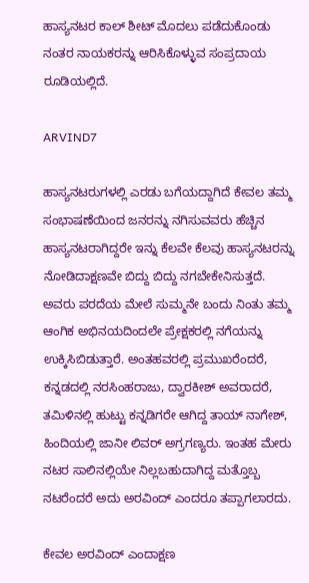ಹಾಸ್ಯನಟರ ಕಾಲ್ ಶೀಟ್ ಮೊದಲು ಪಡೆದುಕೊಂಡು ನಂತರ ನಾಯಕರನ್ನು ಆರಿಸಿಕೊಳ್ಳುವ ಸಂಪ್ರದಾಯ ರೂಡಿಯಲ್ಲಿದೆ.

ARVIND7

ಹಾಸ್ಯನಟರುಗಳಲ್ಲಿ ಎರಡು ಬಗೆಯದ್ದಾಗಿದೆ ಕೇವಲ ತಮ್ಮ ಸಂಭಾಷಣೆಯಿಂದ ಜನರನ್ನು ನಗಿಸುವವರು ಹೆಚ್ಚಿನ ಹಾಸ್ಯನಟರಾಗಿದ್ದರೇ ಇನ್ನು ಕೆಲವೇ ಕೆಲವು ಹಾಸ್ಯನಟರನ್ನು ನೋಡಿದಾಕ್ಷಣವೇ ಬಿದ್ದು ಬಿದ್ದು ನಗಬೇಕೇನಿಸುತ್ತದೆ. ಅವರು ಪರದೆಯ ಮೇಲೆ ಸುಮ್ಮನೇ ಬಂದು ನಿಂತು ತಮ್ಮ ಆಂಗಿಕ ಅಭಿನಯದಿಂದಲೇ ಪ್ರೇಕ್ಷಕರಲ್ಲಿ ನಗೆಯನ್ನು ಉಕ್ಕಿಸಿಬಿಡುತ್ತಾರೆ. ಅಂತಹವರಲ್ಲಿ ಪ್ರಮುಖರೆಂದರೆ, ಕನ್ನಡದಲ್ಲಿ ನರಸಿಂಹರಾಜು, ದ್ವಾರಕೀಶ್ ಅವರಾದರೆ, ತಮಿಳಿನಲ್ಲಿ ಹುಟ್ಟು ಕನ್ನಡಿಗರೇ ಆಗಿದ್ದ ತಾಯ್ ನಾಗೇಶ್, ಹಿಂದಿಯಲ್ಲಿ ಜಾನೀ ಲಿವರ್ ಅಗ್ರಗಣ್ಯರು. ಇಂತಹ ಮೇರು ನಟರ ಸಾಲಿನಲ್ಲಿಯೇ ನಿಲ್ಲಬಹುದಾಗಿದ್ದ ಮತ್ತೊಬ್ಬ ನಟರೆಂದರೆ ಅದು ಅರವಿಂದ್ ಎಂದರೂ ತಪ್ಪಾಗಲಾರದು.

ಕೇವಲ ಅರವಿಂದ್ ಎಂದಾಕ್ಷಣ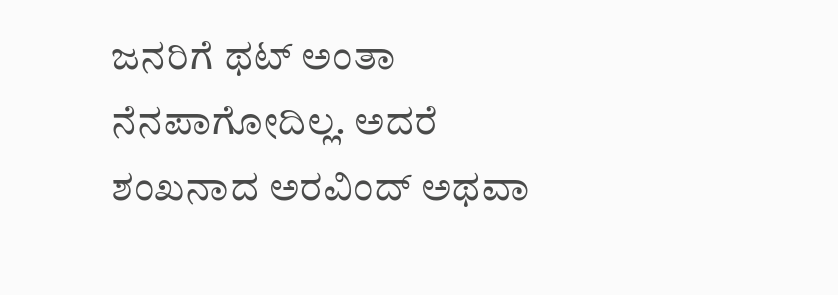ಜನರಿಗೆ ಥಟ್ ಅಂತಾ ನೆನಪಾಗೋದಿಲ್ಲ. ಅದರೆ ಶಂಖನಾದ ಅರವಿಂದ್ ಅಥವಾ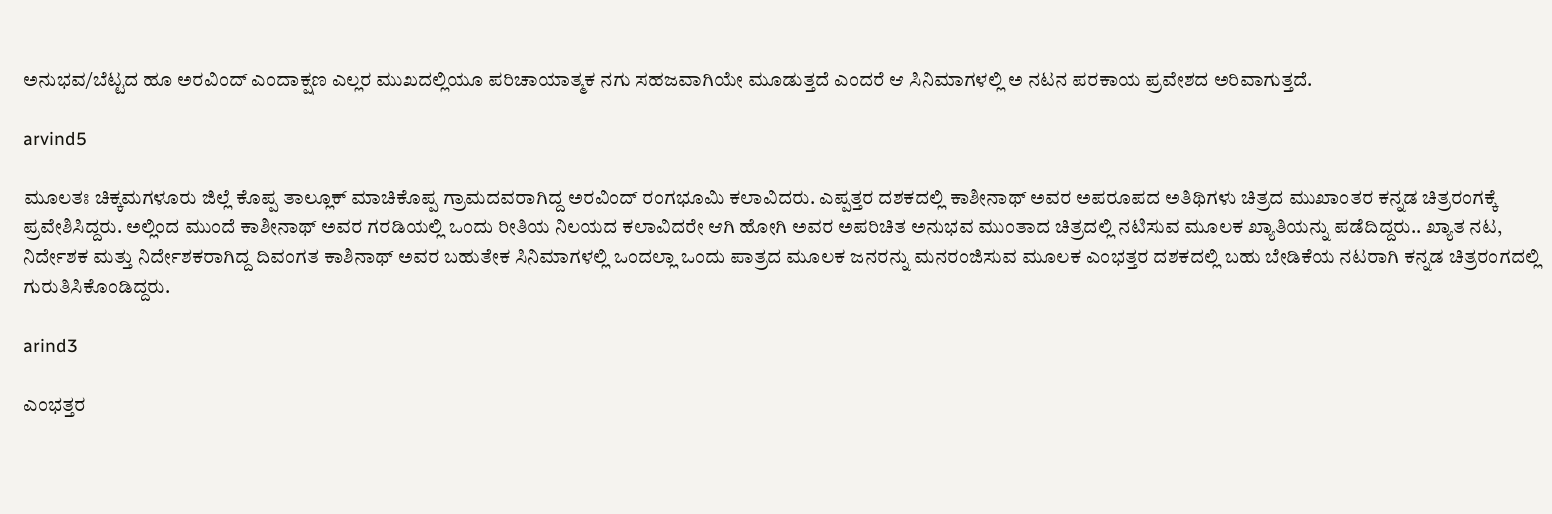ಅನುಭವ/ಬೆಟ್ಟದ ಹೂ ಅರವಿಂದ್ ಎಂದಾಕ್ಷಣ ಎಲ್ಲರ ಮುಖದಲ್ಲಿಯೂ ಪರಿಚಾಯಾತ್ಮಕ ನಗು ಸಹಜವಾಗಿಯೇ ಮೂಡುತ್ತದೆ ಎಂದರೆ ಆ ಸಿನಿಮಾಗಳಲ್ಲಿ ಅ ನಟನ ಪರಕಾಯ ಪ್ರವೇಶದ ಅರಿವಾಗುತ್ತದೆ.

arvind5

ಮೂಲತಃ ಚಿಕ್ಕ‌ಮಗಳೂರು ಜಿಲ್ಲೆ ಕೊಪ್ಪ ತಾಲ್ಲೂಕ್ ಮಾಚಿಕೊಪ್ಪ ಗ್ರಾಮದವರಾಗಿದ್ದ ಅರವಿಂದ್ ರಂಗಭೂಮಿ‌ ಕಲಾವಿದರು. ಎಪ್ಪತ್ತರ ದಶಕದಲ್ಲಿ ಕಾಶೀನಾಥ್ ಅವರ ಅಪರೂಪದ ಅತಿಥಿಗಳು ಚಿತ್ರದ ಮುಖಾಂತರ ಕನ್ನಡ ಚಿತ್ರರಂಗಕ್ಕೆ ಪ್ರವೇಶಿಸಿದ್ದರು. ಅಲ್ಲಿಂದ ಮುಂದೆ ಕಾಶೀನಾಥ್ ಅವರ ಗರಡಿಯಲ್ಲಿ ಒಂದು ರೀತಿಯ ನಿಲಯದ ಕಲಾವಿದರೇ ಆಗಿ ಹೋಗಿ ಅವರ ಅಪರಿಚಿತ ಅನುಭವ ಮುಂತಾದ ಚಿತ್ರದಲ್ಲಿ ನಟಿಸುವ ಮೂಲಕ ಖ್ಯಾತಿಯನ್ನು ಪಡೆದಿದ್ದರು.. ಖ್ಯಾತ ನಟ, ನಿರ್ದೇಶಕ ಮತ್ತು ನಿರ್ದೇಶಕರಾಗಿದ್ದ ದಿವಂಗತ ಕಾಶಿನಾಥ್‌ ಅವರ ಬಹುತೇಕ ಸಿನಿಮಾಗಳಲ್ಲಿ ಒಂದಲ್ಲಾ ಒಂದು ಪಾತ್ರದ ಮೂಲಕ ಜನರನ್ನು ಮನರಂಜಿಸುವ ಮೂಲಕ ಎಂಭತ್ತರ ದಶಕದಲ್ಲಿ ಬಹು ಬೇಡಿಕೆಯ ನಟರಾಗಿ ಕನ್ನಡ ಚಿತ್ರರಂಗದಲ್ಲಿ ಗುರುತಿಸಿಕೊಂಡಿದ್ದರು.

arind3

ಎಂಭತ್ತರ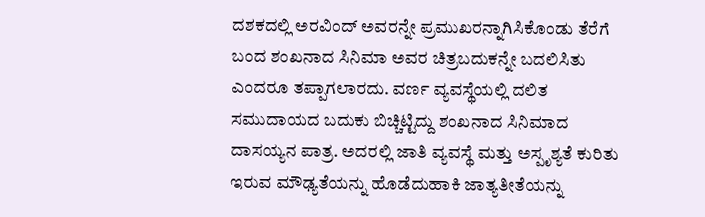ದಶಕದಲ್ಲಿ ಅರವಿಂದ್ ಅವರನ್ನೇ ಪ್ರಮುಖರನ್ನಾಗಿಸಿಕೊಂಡು ತೆರೆಗೆ ಬಂದ ಶಂಖನಾದ ಸಿನಿಮಾ ಅವರ ಚಿತ್ರಬದುಕನ್ನೇ ಬದಲಿಸಿತು ಎಂದರೂ ತಪ್ಪಾಗಲಾರದು. ವರ್ಣ ವ್ಯವಸ್ಥೆಯಲ್ಲಿ ದಲಿತ ಸಮುದಾಯದ ಬದುಕು ಬಿಚ್ಚಿಟ್ಟಿದ್ದು ಶಂಖನಾದ ಸಿನಿಮಾದ ದಾಸಯ್ಯನ ಪಾತ್ರ. ಅದರಲ್ಲಿ ಜಾತಿ ವ್ಯವಸ್ಥೆ ಮತ್ತು ಅಸ್ಪೃಶ್ಯತೆ ಕುರಿತು ಇರುವ ಮೌಢ್ಯತೆಯನ್ನು ಹೊಡೆದುಹಾಕಿ ಜಾತ್ಯತೀತೆಯನ್ನು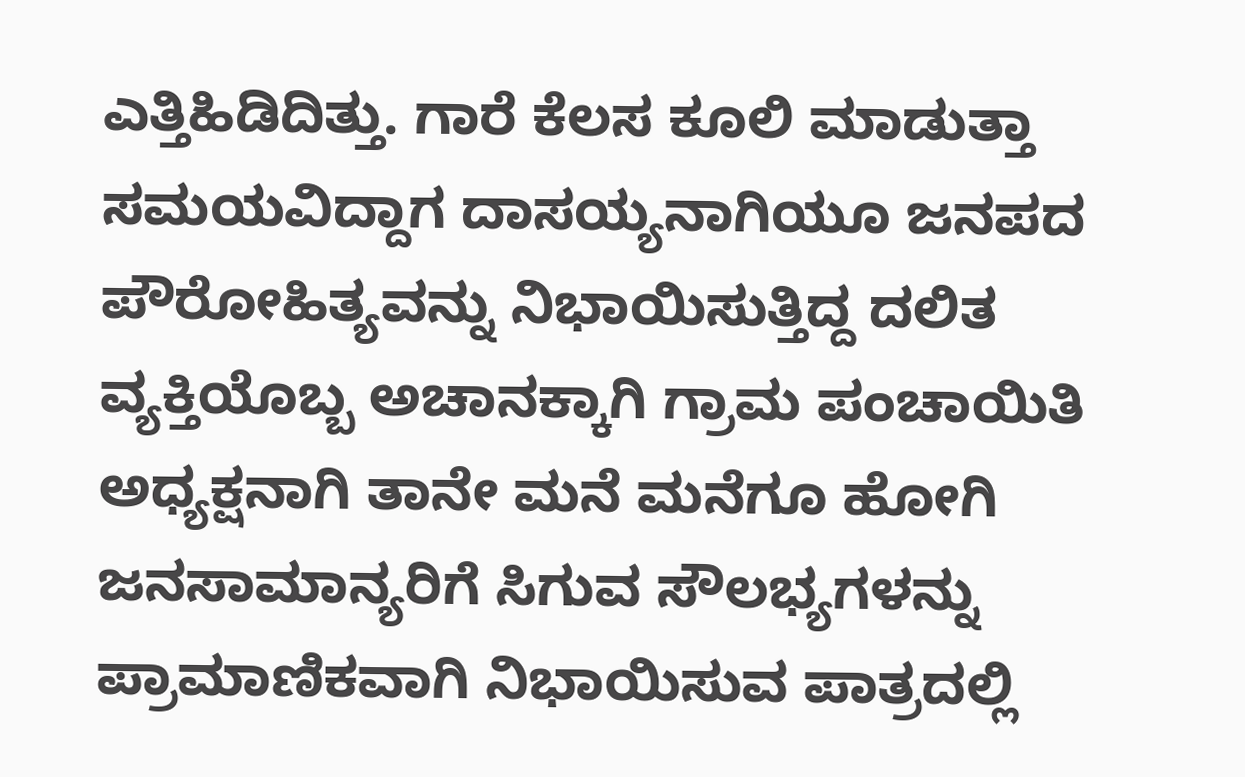ಎತ್ತಿಹಿಡಿದಿತ್ತು. ಗಾರೆ ಕೆಲಸ ಕೂಲಿ ಮಾಡುತ್ತಾ ಸಮಯವಿದ್ದಾಗ ದಾಸಯ್ಯನಾಗಿಯೂ ಜನಪದ ಪೌರೋಹಿತ್ಯವನ್ನು ನಿಭಾಯಿಸುತ್ತಿದ್ದ ದಲಿತ ವ್ಯಕ್ತಿಯೊಬ್ಬ ಅಚಾನಕ್ಕಾಗಿ ಗ್ರಾಮ ಪಂಚಾಯಿತಿ ಅಧ್ಯಕ್ಷನಾಗಿ ತಾನೇ ಮನೆ ಮನೆಗೂ ಹೋಗಿ ಜನಸಾಮಾನ್ಯರಿಗೆ ಸಿಗುವ ಸೌಲಭ್ಯಗಳನ್ನು ಪ್ರಾಮಾಣಿಕವಾಗಿ ನಿಭಾಯಿಸುವ ಪಾತ್ರದಲ್ಲಿ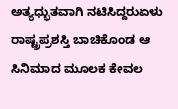ಅತ್ಯಧ್ಭುತವಾಗಿ ನಟಿಸಿದ್ದರುಏಳು ರಾಷ್ಟ್ರಪ್ರಶಸ್ತಿ ಬಾಚಿಕೊಂಡ ಆ ಸಿನಿಮಾದ ಮೂಲಕ ಕೇವಲ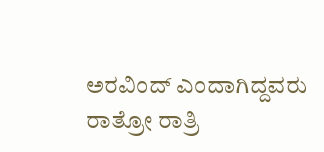ಅರವಿಂದ್ ಎಂದಾಗಿದ್ದವರು ರಾತ್ರೋ ರಾತ್ರಿ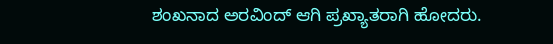ಶಂಖನಾದ ಅರವಿಂದ್ ಆಗಿ ಪ್ರಖ್ಯಾತರಾಗಿ ಹೋದರು.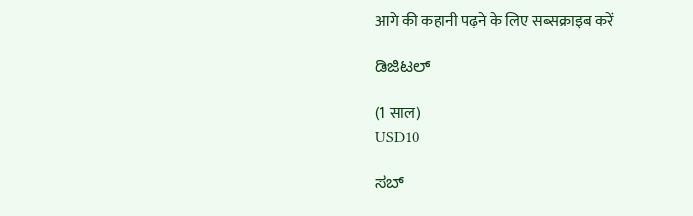आगे की कहानी पढ़ने के लिए सब्सक्राइब करें

ಡಿಜಿಟಲ್

(1 साल)
USD10

ಸಬ್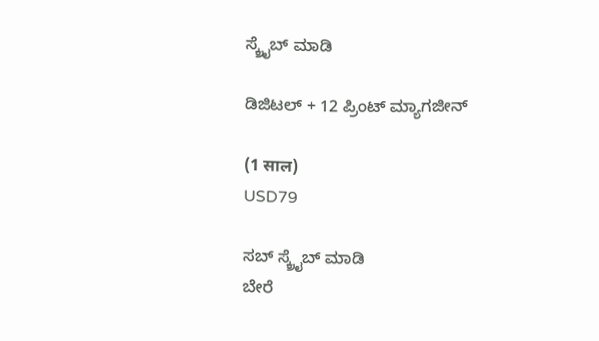ಸ್ಕ್ರೈಬ್ ಮಾಡಿ

ಡಿಜಿಟಲ್ + 12 ಪ್ರಿಂಟ್ ಮ್ಯಾಗಜೀನ್

(1 साल)
USD79

ಸಬ್ ಸ್ಕ್ರೈಬ್ ಮಾಡಿ
ಬೇರೆ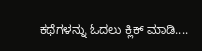ಕಥೆಗಳನ್ನು ಓದಲು ಕ್ಲಿಕ್ ಮಾಡಿ....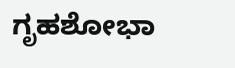ಗೃಹಶೋಭಾ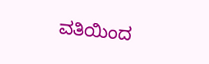ವತಿಯಿಂದ